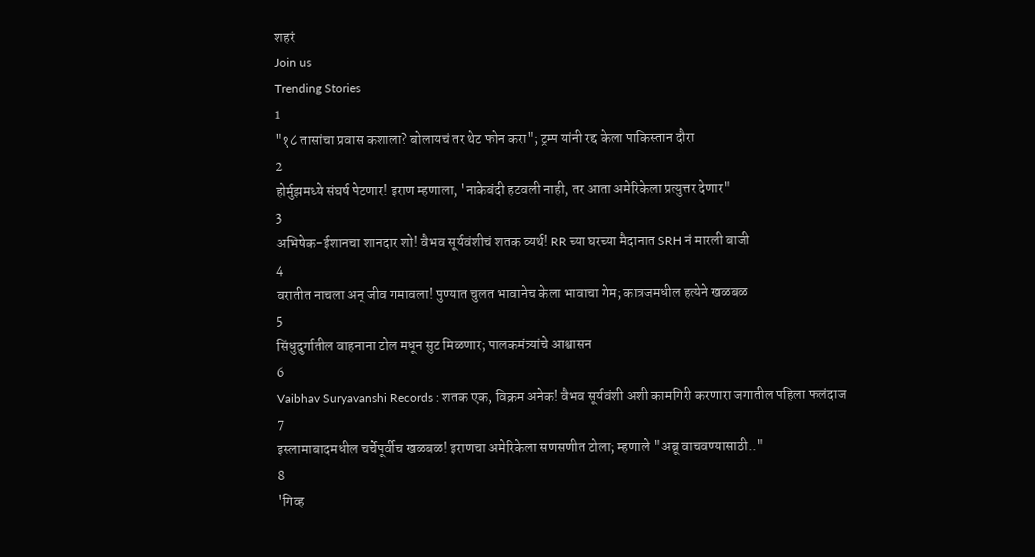शहरं
Join us
Trending Stories
1
"१८ तासांचा प्रवास कशाला? बोलायचं तर थेट फोन करा"; ट्रम्प यांनी रद्द केला पाकिस्तान दौरा
2
होर्मुझमध्ये संघर्ष पेटणार! इराण म्हणाला, 'नाकेबंदी हटवली नाही, तर आता अमेरिकेला प्रत्युत्तर देणार"
3
अभिषेक-ईशानचा शानदार शो! वैभव सूर्यवंशीचं शतक व्यर्थ! RR च्या घरच्या मैदानात SRH नं मारली बाजी
4
वरातीत नाचला अन् जीव गमावला! पुण्यात चुलत भावानेच केला भावाचा गेम; कात्रजमधील हत्येने खळबळ
5
सिंधुदुर्गातील वाहनाना टोल मधून सुट मिळणार; पालकमंत्र्यांचे आश्वासन
6
Vaibhav Suryavanshi Records : शतक एक, विक्रम अनेक! वैभव सूर्यवंशी अशी कामगिरी करणारा जगातील पहिला फलंदाज
7
इस्लामाबादमधील चर्चेपूर्वीच खळबळ! इराणचा अमेरिकेला सणसणीत टोला; म्हणाले "अब्रू वाचवण्यासाठी.."
8
'गिव्ह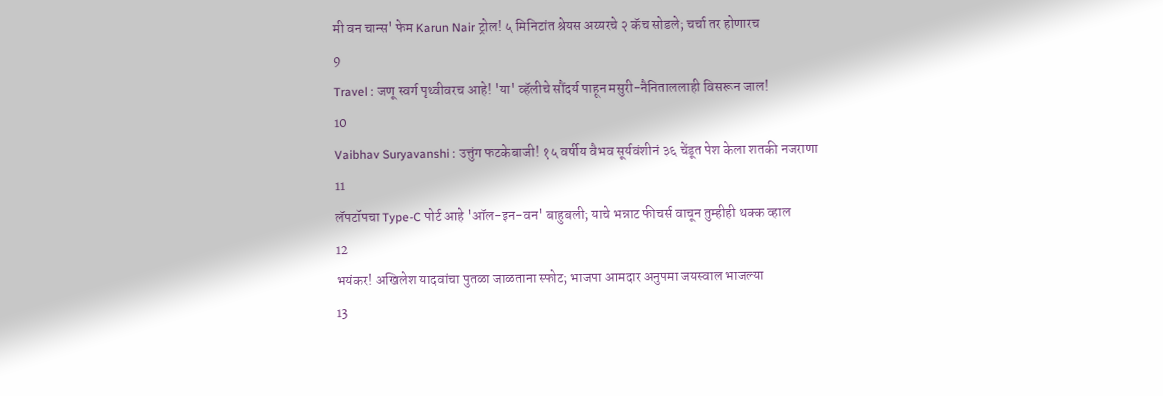मी वन चान्स' फेम Karun Nair ट्रोल! ५ मिनिटांत श्रेयस अय्यरचे २ कॅच सोडले; चर्चा तर होणारच
9
Travel : जणू स्वर्ग पृथ्वीवरच आहे! 'या' व्हॅलीचे सौंदर्य पाहून मसुरी-नैनिताललाही विसरून जाल!
10
Vaibhav Suryavanshi : उत्तुंग फटकेबाजी! १५ वर्षीय वैभव सूर्यवंशीनं ३६ चेंडूत पेश केला शतकी नजराणा
11
लॅपटॉपचा Type-C पोर्ट आहे 'ऑल-इन-वन' बाहुबली; याचे भन्नाट फीचर्स वाचून तुम्हीही थक्क व्हाल
12
भयंकर! अखिलेश यादवांचा पुतळा जाळताना स्फोट; भाजपा आमदार अनुपमा जयस्वाल भाजल्या
13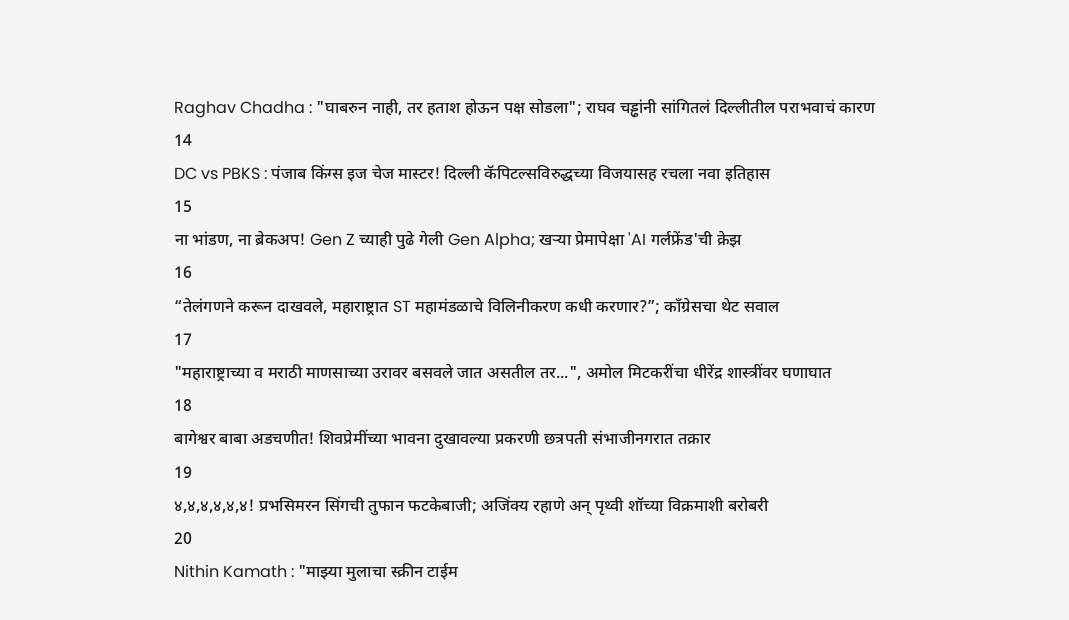Raghav Chadha : "घाबरुन नाही, तर हताश होऊन पक्ष सोडला"; राघव चड्ढांनी सांगितलं दिल्लीतील पराभवाचं कारण
14
DC vs PBKS : पंजाब किंग्स इज चेज मास्टर! दिल्ली कॅपिटल्सविरुद्धच्या विजयासह रचला नवा इतिहास
15
ना भांडण, ना ब्रेकअप! Gen Z च्याही पुढे गेली Gen Alpha; खऱ्या प्रेमापेक्षा 'AI गर्लफ्रेंड'ची क्रेझ
16
“तेलंगणने करून दाखवले, महाराष्ट्रात ST महामंडळाचे विलिनीकरण कधी करणार?”; काँग्रेसचा थेट सवाल
17
"महाराष्ट्राच्या व मराठी माणसाच्या उरावर बसवले जात असतील तर...", अमोल मिटकरींचा धीरेंद्र शास्त्रींवर घणाघात
18
बागेश्वर बाबा अडचणीत! शिवप्रेमींच्या भावना दुखावल्या प्रकरणी छत्रपती संभाजीनगरात तक्रार
19
४,४,४,४,४,४! प्रभसिमरन सिंगची तुफान फटकेबाजी; अजिंक्य रहाणे अन् पृथ्वी शॉच्या विक्रमाशी बरोबरी
20
Nithin Kamath : "माझ्या मुलाचा स्क्रीन टाईम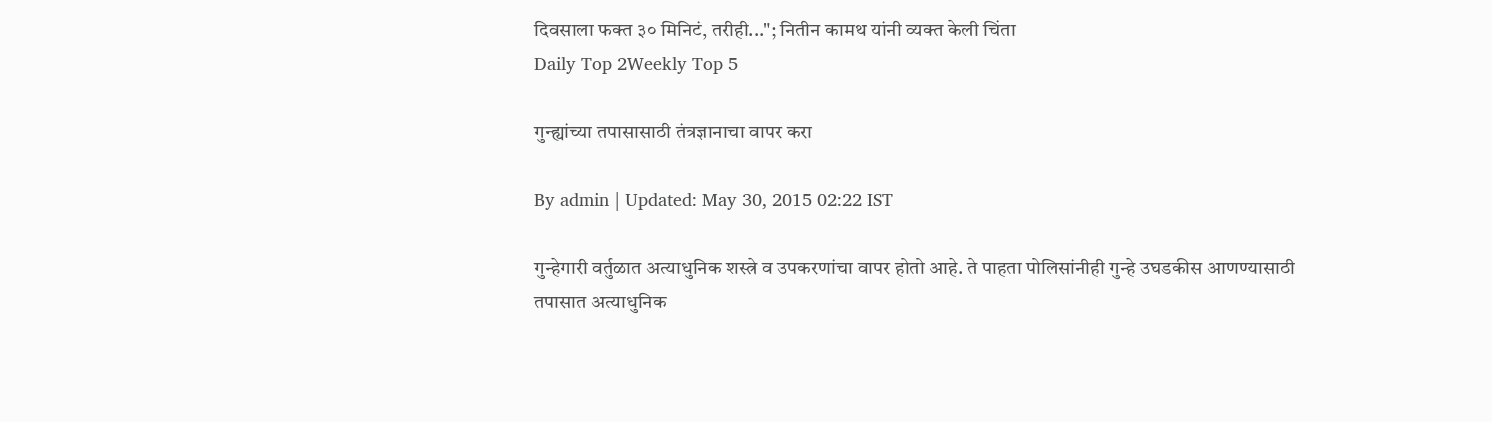दिवसाला फक्त ३० मिनिटं, तरीही..."; नितीन कामथ यांनी व्यक्त केली चिंता
Daily Top 2Weekly Top 5

गुन्ह्यांच्या तपासासाठी तंत्रज्ञानाचा वापर करा

By admin | Updated: May 30, 2015 02:22 IST

गुन्हेगारी वर्तुळात अत्याधुनिक शस्त्रे व उपकरणांचा वापर होतो आहे. ते पाहता पोलिसांनीही गुन्हे उघडकीस आणण्यासाठी तपासात अत्याधुनिक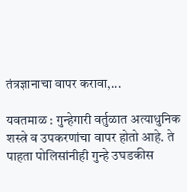तंत्रज्ञानाचा वापर करावा,...

यवतमाळ : गुन्हेगारी वर्तुळात अत्याधुनिक शस्त्रे व उपकरणांचा वापर होतो आहे. ते पाहता पोलिसांनीही गुन्हे उघडकीस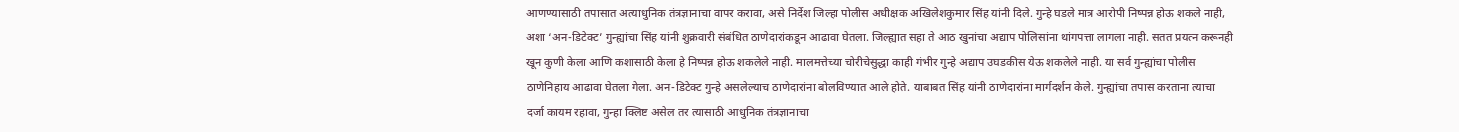आणण्यासाठी तपासात अत्याधुनिक तंत्रज्ञानाचा वापर करावा, असे निर्देश जिल्हा पोलीस अधीक्षक अखिलेशकुमार सिंह यांनी दिले. गुन्हे घडले मात्र आरोपी निष्पन्न होऊ शकले नाही, अशा ‘अन-डिटेक्ट’ गुन्ह्यांचा सिंह यांनी शुक्रवारी संबंधित ठाणेदारांकडून आढावा घेतला. जिल्ह्यात सहा ते आठ खुनांचा अद्याप पोलिसांना थांगपत्ता लागला नाही. सतत प्रयत्न करूनही खून कुणी केला आणि कशासाठी केला हे निष्पन्न होऊ शकलेले नाही. मालमत्तेच्या चोरीचेसुद्धा काही गंभीर गुन्हे अद्याप उघडकीस येऊ शकलेले नाही. या सर्व गुन्ह्यांचा पोलीस ठाणेनिहाय आढावा घेतला गेला. अन-डिटेक्ट गुन्हे असलेल्याच ठाणेदारांना बोलविण्यात आले होते. याबाबत सिंह यांनी ठाणेदारांना मार्गदर्शन केले. गुन्ह्यांचा तपास करताना त्याचा दर्जा कायम रहावा, गुन्हा क्लिष्ट असेल तर त्यासाठी आधुनिक तंत्रज्ञानाचा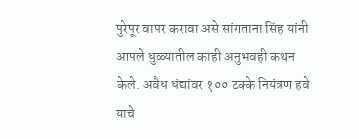पुरेपूर वापर करावा असे सांगताना सिंह यांनी आपले धुळ्यातील काही अनुभवही कथन केले. अवैध धंद्यांवर १०० टक्के नियंत्रण हवे याचे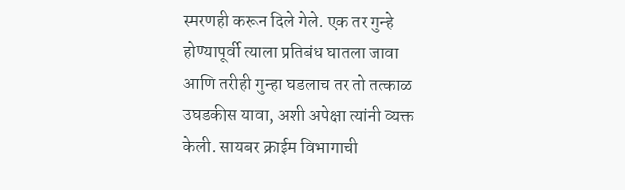स्मरणही करून दिले गेले. एक तर गुन्हे होण्यापूर्वी त्याला प्रतिबंध घातला जावा आणि तरीही गुन्हा घडलाच तर तो तत्काळ उघडकीस यावा, अशी अपेक्षा त्यांनी व्यक्त केली. सायबर क्राईम विभागाची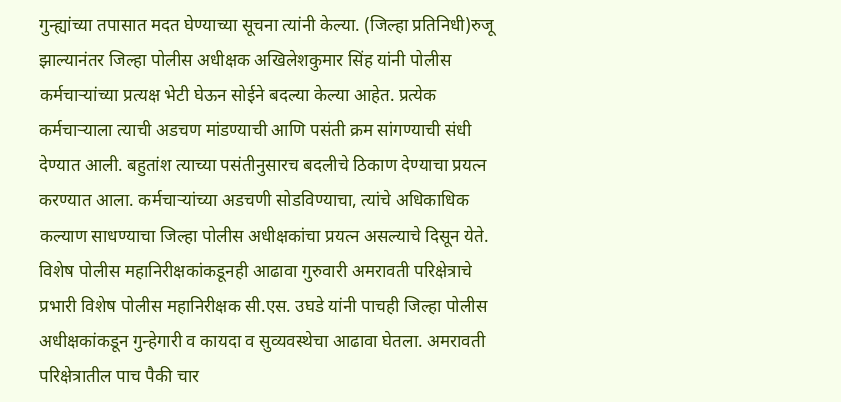गुन्ह्यांच्या तपासात मदत घेण्याच्या सूचना त्यांनी केल्या. (जिल्हा प्रतिनिधी)रुजू झाल्यानंतर जिल्हा पोलीस अधीक्षक अखिलेशकुमार सिंह यांनी पोलीस कर्मचाऱ्यांच्या प्रत्यक्ष भेटी घेऊन सोईने बदल्या केल्या आहेत. प्रत्येक कर्मचाऱ्याला त्याची अडचण मांडण्याची आणि पसंती क्रम सांगण्याची संधी देण्यात आली. बहुतांश त्याच्या पसंतीनुसारच बदलीचे ठिकाण देण्याचा प्रयत्न करण्यात आला. कर्मचाऱ्यांच्या अडचणी सोडविण्याचा, त्यांचे अधिकाधिक कल्याण साधण्याचा जिल्हा पोलीस अधीक्षकांचा प्रयत्न असल्याचे दिसून येते. विशेष पोलीस महानिरीक्षकांकडूनही आढावा गुरुवारी अमरावती परिक्षेत्राचे प्रभारी विशेष पोलीस महानिरीक्षक सी.एस. उघडे यांनी पाचही जिल्हा पोलीस अधीक्षकांकडून गुन्हेगारी व कायदा व सुव्यवस्थेचा आढावा घेतला. अमरावती परिक्षेत्रातील पाच पैकी चार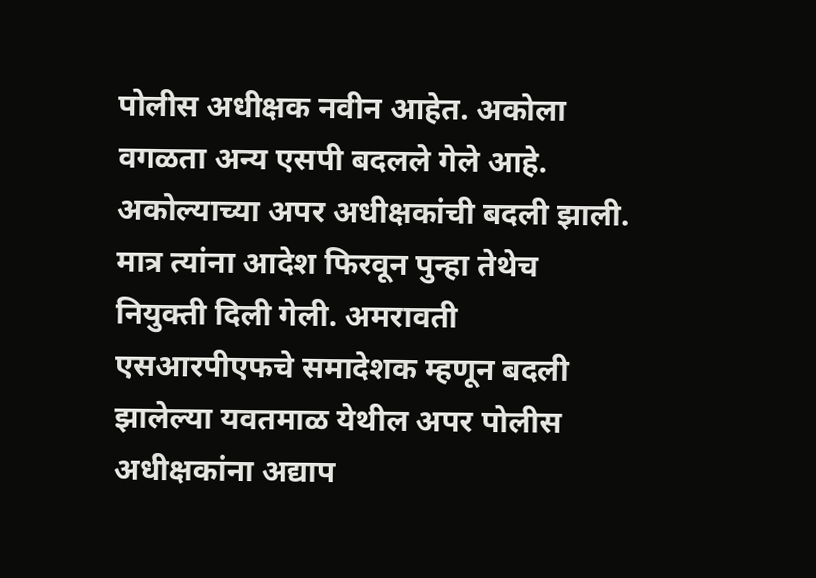पोलीस अधीक्षक नवीन आहेत. अकोला वगळता अन्य एसपी बदलले गेले आहे. अकोल्याच्या अपर अधीक्षकांची बदली झाली. मात्र त्यांना आदेश फिरवून पुन्हा तेथेच नियुक्ती दिली गेली. अमरावती एसआरपीएफचे समादेशक म्हणून बदली झालेल्या यवतमाळ येथील अपर पोलीस अधीक्षकांना अद्याप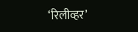‘रिलीव्हर’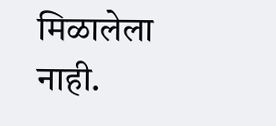मिळालेला नाही.